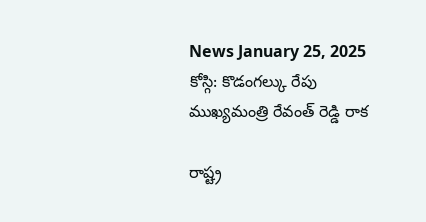News January 25, 2025
కోస్గి: కొడంగల్కు రేపు ముఖ్యమంత్రి రేవంత్ రెడ్డి రాక

రాష్ట్ర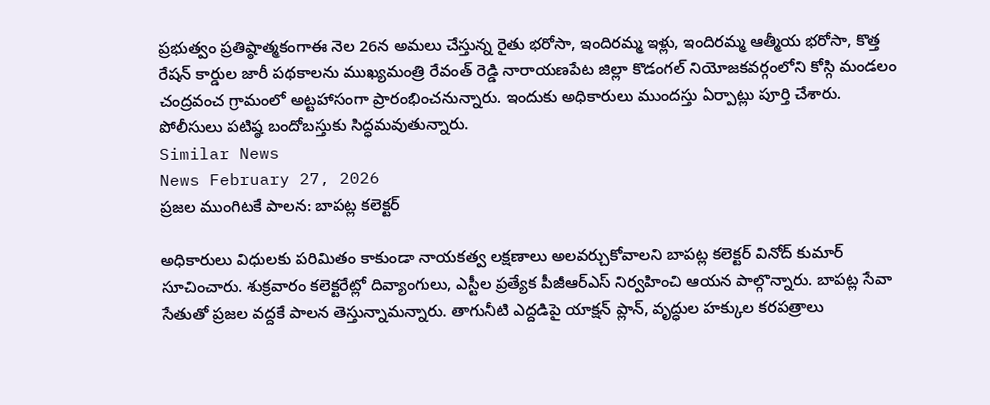ప్రభుత్వం ప్రతిష్ఠాత్మకంగాఈ నెల 26న అమలు చేస్తున్న రైతు భరోసా, ఇందిరమ్మ ఇళ్లు, ఇందిరమ్మ ఆత్మీయ భరోసా, కొత్త రేషన్ కార్డుల జారీ పథకాలను ముఖ్యమంత్రి రేవంత్ రెడ్డి నారాయణపేట జిల్లా కొడంగల్ నియోజకవర్గంలోని కోస్గి మండలం చంద్రవంచ గ్రామంలో అట్టహాసంగా ప్రారంభించనున్నారు. ఇందుకు అధికారులు ముందస్తు ఏర్పాట్లు పూర్తి చేశారు. పోలీసులు పటిష్ఠ బందోబస్తుకు సిద్ధమవుతున్నారు.
Similar News
News February 27, 2026
ప్రజల ముంగిటకే పాలన: బాపట్ల కలెక్టర్

అధికారులు విధులకు పరిమితం కాకుండా నాయకత్వ లక్షణాలు అలవర్చుకోవాలని బాపట్ల కలెక్టర్ వినోద్ కుమార్ సూచించారు. శుక్రవారం కలెక్టరేట్లో దివ్యాంగులు, ఎస్టీల ప్రత్యేక పీజీఆర్ఎస్ నిర్వహించి ఆయన పాల్గొన్నారు. బాపట్ల సేవా సేతుతో ప్రజల వద్దకే పాలన తెస్తున్నామన్నారు. తాగునీటి ఎద్దడిపై యాక్షన్ ప్లాన్, వృద్ధుల హక్కుల కరపత్రాలు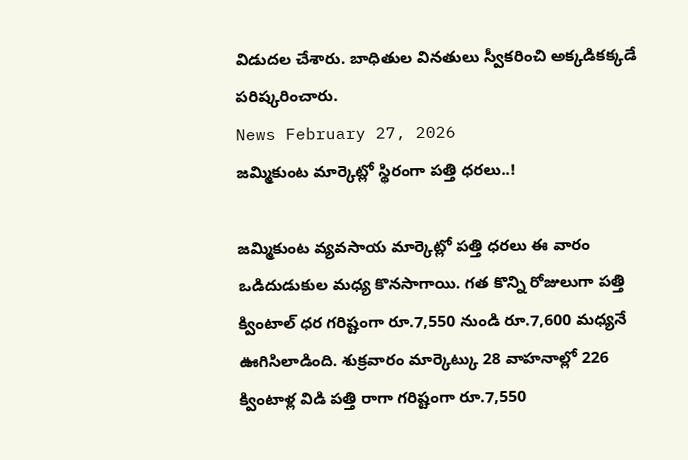విడుదల చేశారు. బాధితుల వినతులు స్వీకరించి అక్కడికక్కడే పరిష్కరించారు.
News February 27, 2026
జమ్మికుంట మార్కెట్లో స్థిరంగా పత్తి ధరలు..!

జమ్మికుంట వ్యవసాయ మార్కెట్లో పత్తి ధరలు ఈ వారం ఒడిదుడుకుల మధ్య కొనసాగాయి. గత కొన్ని రోజులుగా పత్తి క్వింటాల్ ధర గరిష్టంగా రూ.7,550 నుండి రూ.7,600 మధ్యనే ఊగిసిలాడింది. శుక్రవారం మార్కెట్కు 28 వాహనాల్లో 226 క్వింటాళ్ల విడి పత్తి రాగా గరిష్టంగా రూ.7,550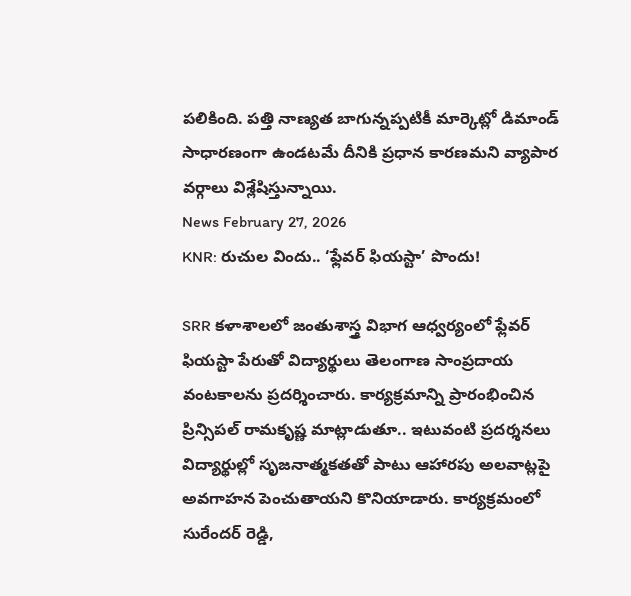పలికింది. పత్తి నాణ్యత బాగున్నప్పటికీ మార్కెట్లో డిమాండ్ సాధారణంగా ఉండటమే దీనికి ప్రధాన కారణమని వ్యాపార వర్గాలు విశ్లేషిస్తున్నాయి.
News February 27, 2026
KNR: రుచుల విందు.. ‘ఫ్లేవర్ ఫియస్టా’ పొందు!

SRR కళాశాలలో జంతుశాస్త్ర విభాగ ఆధ్వర్యంలో ఫ్లేవర్ ఫియస్టా పేరుతో విద్యార్థులు తెలంగాణ సాంప్రదాయ వంటకాలను ప్రదర్శించారు. కార్యక్రమాన్ని ప్రారంభించిన ప్రిన్సిపల్ రామకృష్ణ మాట్లాడుతూ.. ఇటువంటి ప్రదర్శనలు విద్యార్థుల్లో సృజనాత్మకతతో పాటు ఆహారపు అలవాట్లపై అవగాహన పెంచుతాయని కొనియాడారు. కార్యక్రమంలో సురేందర్ రెడ్డి,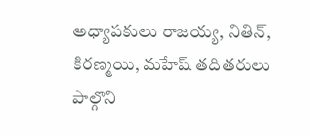అధ్యాపకులు రాజయ్య, నితిన్, కిరణ్మయి, మహేష్ తదితరులు పాల్గొని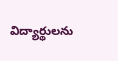విద్యార్థులను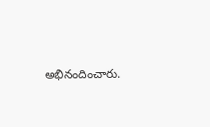అభినందించారు.